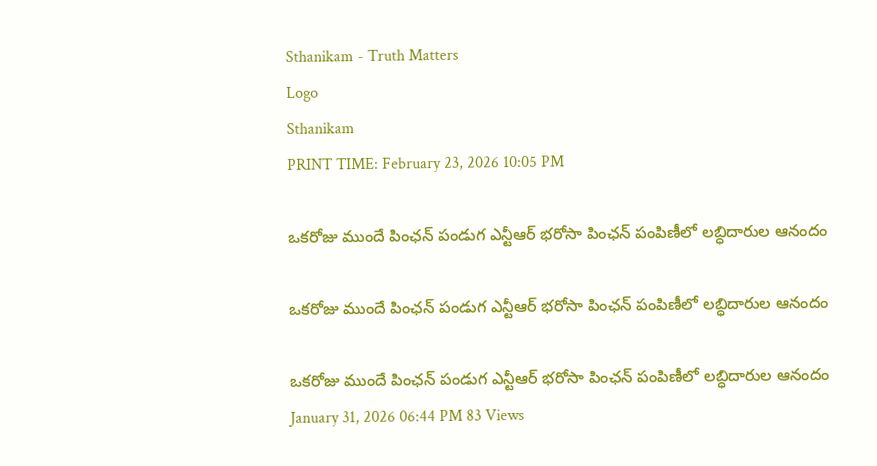Sthanikam - Truth Matters
Logo
Sthanikam
PRINT TIME: February 23, 2026 10:05 PM

ఒకరోజు ముందే పింఛన్ పండుగ ఎన్టీఆర్ భరోసా పింఛన్ పంపిణీలో లబ్ధిదారుల ఆనందం

ఒకరోజు ముందే పింఛన్ పండుగ ఎన్టీఆర్ భరోసా పింఛన్ పంపిణీలో లబ్ధిదారుల ఆనందం

ఒకరోజు ముందే పింఛన్ పండుగ ఎన్టీఆర్ భరోసా పింఛన్ పంపిణీలో లబ్ధిదారుల ఆనందం
January 31, 2026 06:44 PM 83 Views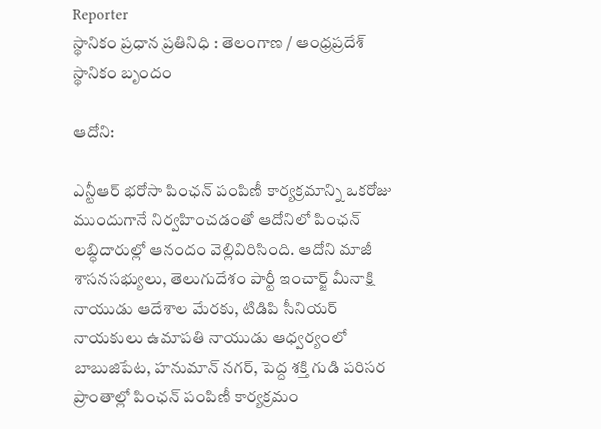Reporter
స్థానికం ప్రధాన ప్రతినిధి : తెలంగాణ / ఆంధ్రప్రదేశ్
స్థానికం బృందం

ఆదోని:

ఎన్టీఆర్ భరోసా పింఛన్ పంపిణీ కార్యక్రమాన్ని ఒకరోజు ముందుగానే నిర్వహించడంతో ఆదోనిలో పింఛన్ లబ్ధిదారుల్లో ఆనందం వెల్లివిరిసింది. ఆదోని మాజీ శాసనసభ్యులు, తెలుగుదేశం పార్టీ ఇంచార్జ్ మీనాక్షి నాయుడు ఆదేశాల మేరకు, టిడిపి సీనియర్ నాయకులు ఉమాపతి నాయుడు ఆధ్వర్యంలో బాబుజిపేట, హనుమాన్ నగర్, పెద్ద శక్తి గుడి పరిసర ప్రాంతాల్లో పింఛన్ పంపిణీ కార్యక్రమం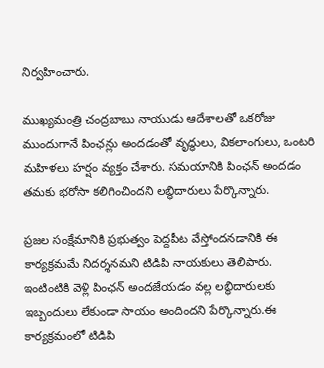నిర్వహించారు.

ముఖ్యమంత్రి చంద్రబాబు నాయుడు ఆదేశాలతో ఒకరోజు ముందుగానే పింఛన్లు అందడంతో వృద్ధులు, వికలాంగులు, ఒంటరి మహిళలు హర్షం వ్యక్తం చేశారు. సమయానికి పింఛన్ అందడం తమకు భరోసా కలిగించిందని లబ్ధిదారులు పేర్కొన్నారు.

ప్రజల సంక్షేమానికి ప్రభుత్వం పెద్దపీట వేస్తోందనడానికి ఈ కార్యక్రమమే నిదర్శనమని టిడిపి నాయకులు తెలిపారు. ఇంటింటికి వెళ్లి పింఛన్ అందజేయడం వల్ల లబ్ధిదారులకు ఇబ్బందులు లేకుండా సాయం అందిందని పేర్కొన్నారు.ఈ కార్యక్రమంలో టిడిపి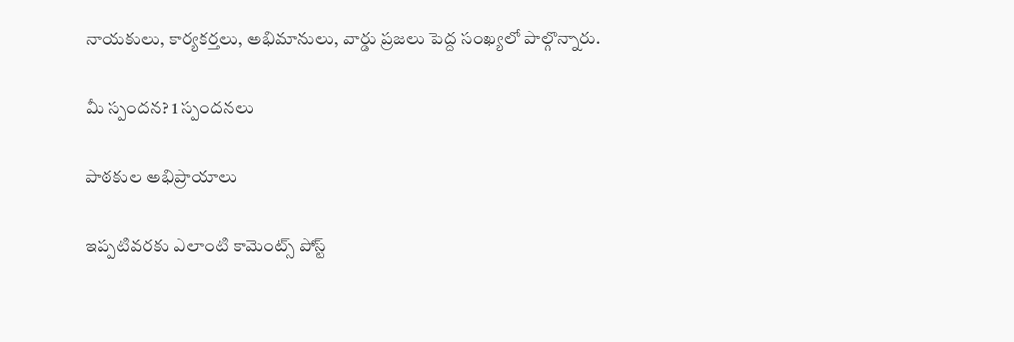నాయకులు, కార్యకర్తలు, అభిమానులు, వార్డు ప్రజలు పెద్ద సంఖ్యలో పాల్గొన్నారు.

మీ స్పందన? 1 స్పందనలు

పాఠకుల అభిప్రాయాలు

ఇప్పటివరకు ఎలాంటి కామెంట్స్ పోస్ట్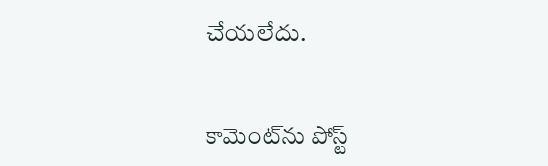చేయలేదు.


కామెంట్‌ను పోస్ట్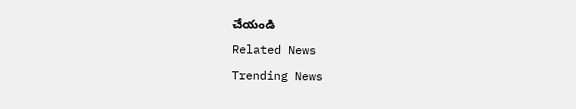చేయండి
Related News
Trending News